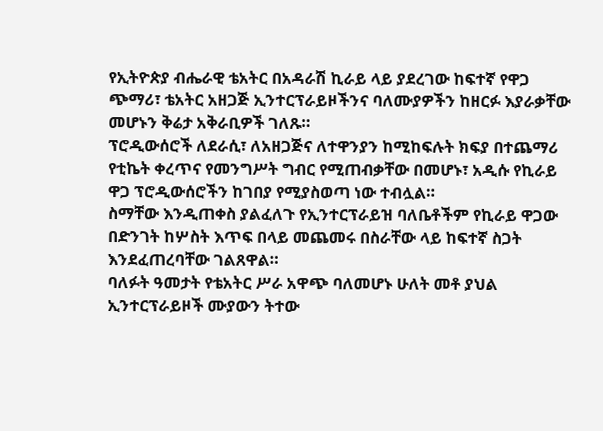የኢትዮጵያ ብሔራዊ ቴአትር በአዳራሽ ኪራይ ላይ ያደረገው ከፍተኛ የዋጋ ጭማሪ፣ ቴአትር አዘጋጅ ኢንተርፕራይዞችንና ባለሙያዎችን ከዘርፉ እያራቃቸው መሆኑን ቅሬታ አቅራቢዎች ገለጹ።
ፕሮዲውሰሮች ለደራሲ፣ ለአዘጋጅና ለተዋንያን ከሚከፍሉት ክፍያ በተጨማሪ የቲኬት ቀረጥና የመንግሥት ግብር የሚጠብቃቸው በመሆኑ፣ አዲሱ የኪራይ ዋጋ ፕሮዲውሰሮችን ከገበያ የሚያስወጣ ነው ተብሏል።
ስማቸው እንዲጠቀስ ያልፈለጉ የኢንተርፕራይዝ ባለቤቶችም የኪራይ ዋጋው በድንገት ከሦስት እጥፍ በላይ መጨመሩ በስራቸው ላይ ከፍተኛ ስጋት እንደፈጠረባቸው ገልጸዋል።
ባለፉት ዓመታት የቴአትር ሥራ አዋጭ ባለመሆኑ ሁለት መቶ ያህል ኢንተርፕራይዞች ሙያውን ትተው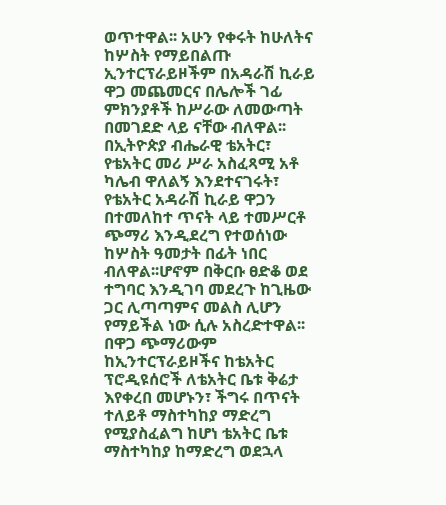ወጥተዋል፡፡ አሁን የቀሩት ከሁለትና ከሦስት የማይበልጡ ኢንተርፕራይዞችም በአዳራሽ ኪራይ ዋጋ መጨመርና በሌሎች ገፊ ምክንያቶች ከሥራው ለመውጣት በመገደድ ላይ ናቸው ብለዋል፡፡
በኢትዮጵያ ብሔራዊ ቴአትር፣ የቴአትር መሪ ሥራ አስፈጻሚ አቶ ካሌብ ዋለልኝ እንደተናገሩት፣ የቴአትር አዳራሽ ኪራይ ዋጋን በተመለከተ ጥናት ላይ ተመሥርቶ ጭማሪ እንዲደረግ የተወሰነው ከሦስት ዓመታት በፊት ነበር ብለዋል፡፡ሆኖም በቅርቡ ፀድቆ ወደ ተግባር እንዲገባ መደረጉ ከጊዜው ጋር ሊጣጣምና መልስ ሊሆን የማይችል ነው ሲሉ አስረድተዋል፡፡
በዋጋ ጭማሪውም ከኢንተርፕራይዞችና ከቴአትር ፕሮዲዩሰሮች ለቴአትር ቤቱ ቅሬታ እየቀረበ መሆኑን፣ ችግሩ በጥናት ተለይቶ ማስተካከያ ማድረግ የሚያስፈልግ ከሆነ ቴአትር ቤቱ ማስተካከያ ከማድረግ ወደኋላ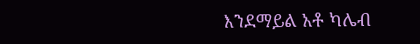እንደማይል አቶ ካሌብ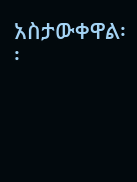አስታውቀዋል፡፡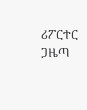ሪፖርተር ጋዜጣ